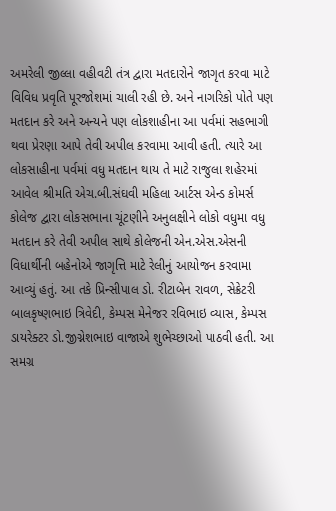અમરેલી જીલ્લા વહીવટી તંત્ર દ્વારા મતદારોને જાગૃત કરવા માટે વિવિધ પ્રવૃતિ પૂરજોશમાં ચાલી રહી છે. અને નાગરિકો પોતે પણ મતદાન કરે અને અન્યને પણ લોકશાહીના આ પર્વમાં સહભાગી થવા પ્રેરણા આપે તેવી અપીલ કરવામા આવી હતી. ત્યારે આ લોકસાહીના પર્વમાં વધુ મતદાન થાય તે માટે રાજુલા શહેરમાં આવેલ શ્રીમતિ એચ.બી.સંઘવી મહિલા આર્ટસ એન્ડ કોમર્સ કોલેજ દ્વારા લોકસભાના ચૂંટણીને અનુલક્ષીને લોકો વધુમા વધુ મતદાન કરે તેવી અપીલ સાથે કોલેજની એન.એસ.એસની વિધાર્થીની બહેનોએ જાગૃત્તિ માટે રેલીનું આયોજન કરવામા આવ્યું હતું. આ તકે પ્રિન્સીપાલ ડો. રીટાબેન રાવળ, સેક્રેટરી બાલકૃષ્ણભાઇ ત્રિવેદી, કેમ્પસ મેનેજર રવિભાઇ વ્યાસ, કેમ્પસ ડાયરેક્ટર ડો.જીગ્નેશભાઇ વાજાએ શુભેચ્છાઓ પાઠવી હતી. આ સમગ્ર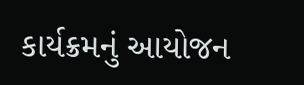કાર્યક્રમનું આયોજન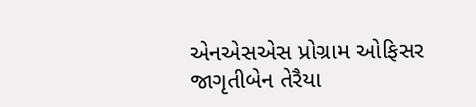એનએસએસ પ્રોગ્રામ ઓફિસર જાગૃતીબેન તેરૈયા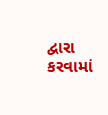દ્વારા કરવામાં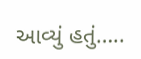આવ્યું હતું…..